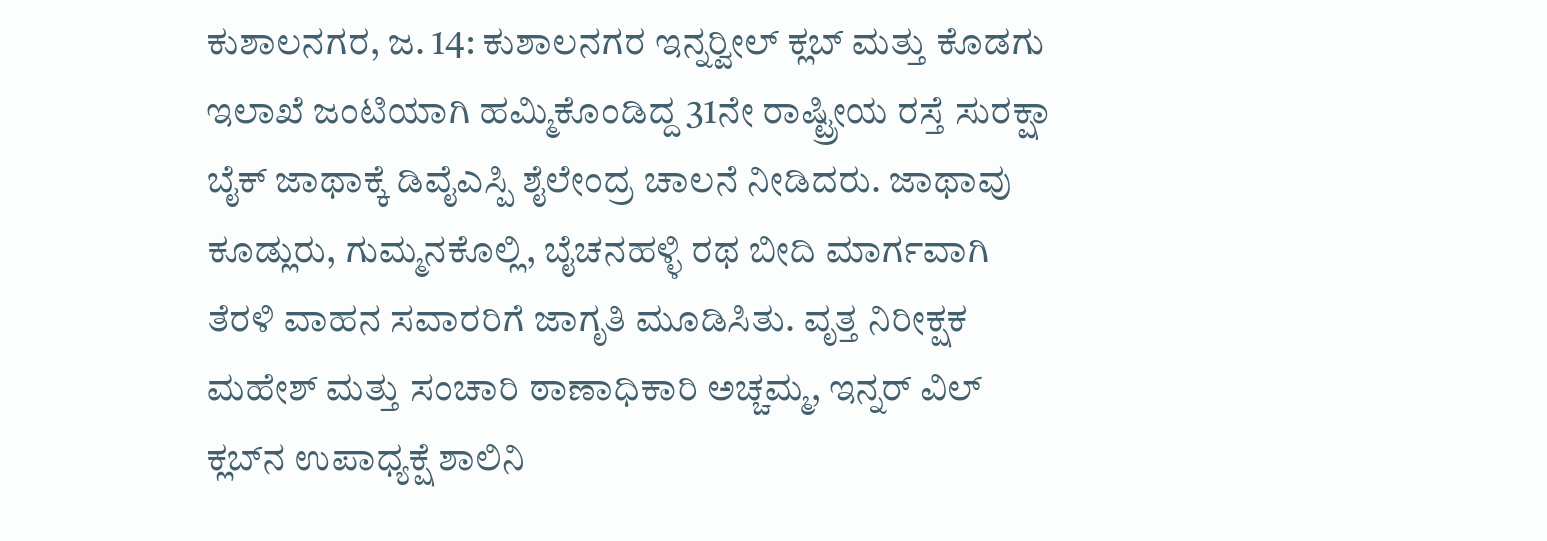ಕುಶಾಲನಗರ, ಜ. 14: ಕುಶಾಲನಗರ ಇನ್ನರ್‍ವೀಲ್ ಕ್ಲಬ್ ಮತ್ತು ಕೊಡಗು ಇಲಾಖೆ ಜಂಟಿಯಾಗಿ ಹಮ್ಮಿಕೊಂಡಿದ್ದ 31ನೇ ರಾಷ್ಟ್ರೀಯ ರಸ್ತೆ ಸುರಕ್ಷಾ ಬೈಕ್ ಜಾಥಾಕ್ಕೆ ಡಿವೈಎಸ್ಪಿ ಶೈಲೇಂದ್ರ ಚಾಲನೆ ನೀಡಿದರು. ಜಾಥಾವು ಕೂಡ್ಲುರು, ಗುಮ್ಮನಕೊಲ್ಲಿ, ಬೈಚನಹಳ್ಳಿ ರಥ ಬೀದಿ ಮಾರ್ಗವಾಗಿ ತೆರಳಿ ವಾಹನ ಸವಾರರಿಗೆ ಜಾಗೃತಿ ಮೂಡಿಸಿತು. ವೃತ್ತ ನಿರೀಕ್ಷಕ ಮಹೇಶ್ ಮತ್ತು ಸಂಚಾರಿ ಠಾಣಾಧಿಕಾರಿ ಅಚ್ಚಮ್ಮ, ಇನ್ನರ್ ವಿಲ್ ಕ್ಲಬ್‍ನ ಉಪಾಧ್ಯಕ್ಷೆ ಶಾಲಿನಿ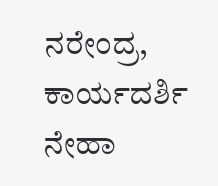ನರೇಂದ್ರ, ಕಾರ್ಯದರ್ಶಿ ನೇಹಾ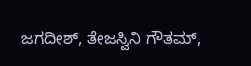ಜಗದೀಶ್, ತೇಜಸ್ವಿನಿ ಗೌತಮ್,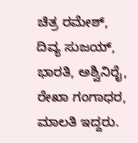ಚಿತ್ರ ರಮೇಶ್, ದಿವ್ಯ ಸುಜಯ್, ಭಾರತಿ, ಅಶ್ವಿನಿರೈ, ರೇಖಾ ಗಂಗಾಧರ, ಮಾಲತಿ ಇದ್ದರು.